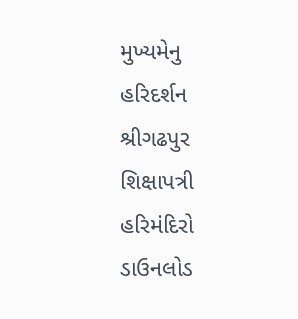મુખ્યમેનુ
હરિદર્શન
શ્રીગઢપુર
શિક્ષાપત્રી
હરિમંદિરો
ડાઉનલોડ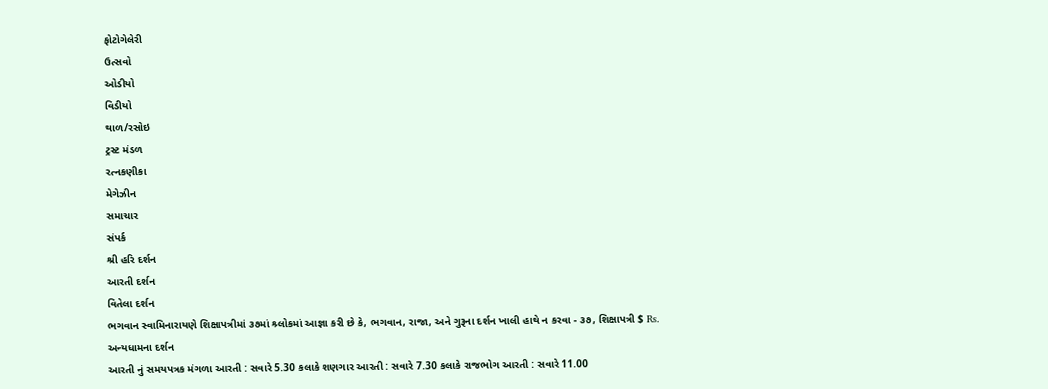ફોટોગેલેરી
ઉત્સવો
ઓડીયો
વિડીયો
થાળ/રસોઇ
ટ્રસ્ટ મંડળ
રત્નકણીકા
મેગેઝીન
સમાચાર
સંપર્ક
શ્રી હરિ દર્શન
આરતી દર્શન
વિતેલા દર્શન
ભગવાન સ્વામિનારાયણે શિક્ષાપત્રીમાં ૩૭માં શ્ર્લોકમાં આજ્ઞા કરી છે કે, ભગવાન, રાજા, અને ગુરૂના દર્શન ખાલી હાથે ન કરવા - ૩૭, શિક્ષાપત્રી $ Rs.
અન્યધામના દર્શન
આરતી નું સમયપત્રક મંગળા આરતી : સવારે 5.30 કલાકે શણગાર આરતી : સવારે 7.30 કલાકે રાજભોગ આરતી : સવારે 11.00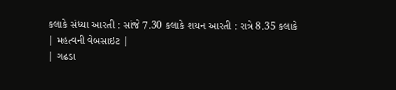કલાકે સંધ્યા આરતી : સાંજે 7.30 કલાકે શયન આરતી : રાત્રે 8.35 કલાકે
| મહત્વની વેબસાઇટ |
| ગઢડા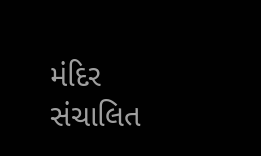મંદિર સંચાલિત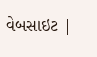વેબસાઇટ |